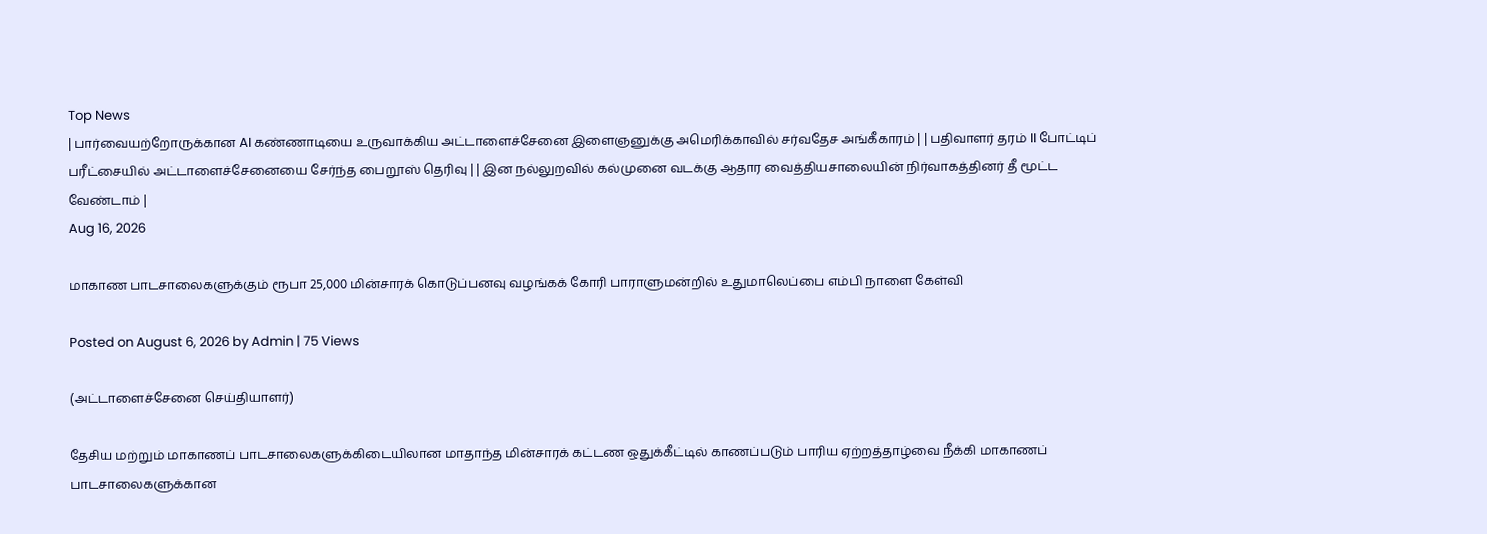Top News
| பார்வையற்றோருக்கான AI கண்ணாடியை உருவாக்கிய அட்டாளைச்சேனை இளைஞனுக்கு அமெரிக்காவில் சர்வதேச அங்கீகாரம் | | பதிவாளர் தரம் II போட்டிப் பரீட்சையில் அட்டாளைச்சேனையை சேர்ந்த பைறூஸ் தெரிவு | | இன நல்லுறவில் கல்முனை வடக்கு ஆதார வைத்தியசாலையின் நிர்வாகத்தினர் தீ மூட்ட வேண்டாம் |
Aug 16, 2026

மாகாண பாடசாலைகளுக்கும் ரூபா 25,000 மின்சாரக் கொடுப்பனவு வழங்கக் கோரி பாராளுமன்றில் உதுமாலெப்பை எம்பி நாளை கேள்வி

Posted on August 6, 2026 by Admin | 75 Views

(அட்டாளைச்சேனை செய்தியாளர்)

தேசிய மற்றும் மாகாணப் பாடசாலைகளுக்கிடையிலான மாதாந்த மின்சாரக் கட்டண ஒதுக்கீட்டில் காணப்படும் பாரிய ஏற்றத்தாழ்வை நீக்கி மாகாணப் பாடசாலைகளுக்கான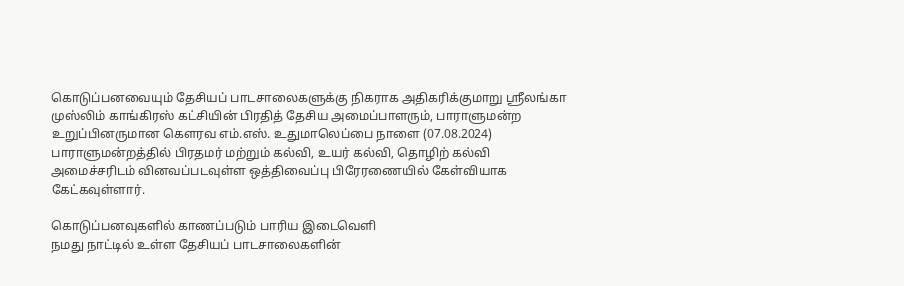கொடுப்பனவையும் தேசியப் பாடசாலைகளுக்கு நிகராக அதிகரிக்குமாறு ஶ்ரீலங்கா முஸ்லிம் காங்கிரஸ் கட்சியின் பிரதித் தேசிய அமைப்பாளரும், பாராளுமன்ற உறுப்பினருமான கௌரவ எம்.எஸ். உதுமாலெப்பை நாளை (07.08.2024) பாராளுமன்றத்தில் பிரதமர் மற்றும் கல்வி, உயர் கல்வி, தொழிற் கல்வி அமைச்சரிடம் வினவப்படவுள்ள ஒத்திவைப்பு பிரேரணையில் கேள்வியாக கேட்கவுள்ளார்.

கொடுப்பனவுகளில் காணப்படும் பாரிய இடைவெளி
நமது நாட்டில் உள்ள தேசியப் பாடசாலைகளின்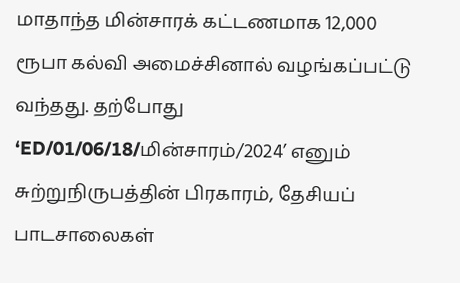மாதாந்த மின்சாரக் கட்டணமாக 12,000 ரூபா கல்வி அமைச்சினால் வழங்கப்பட்டு வந்தது. தற்போது ‘ED/01/06/18/மின்சாரம்/2024’ எனும் சுற்றுநிருபத்தின் பிரகாரம், தேசியப் பாடசாலைகள்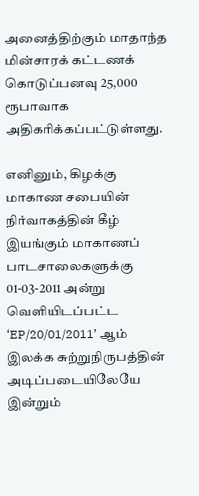அனைத்திற்கும் மாதாந்த மின்சாரக் கட்டணக் கொடுப்பனவு 25,000 ரூபாவாக அதிகரிக்கப்பட்டுள்ளது.

எனினும், கிழக்கு மாகாண சபையின் நிர்வாகத்தின் கீழ் இயங்கும் மாகாணப் பாடசாலைகளுக்கு 01-03-2011 அன்று வெளியிடப்பட்ட ‘EP/20/01/2011’ ஆம் இலக்க சுற்றுநிருபத்தின் அடிப்படையிலேயே இன்றும்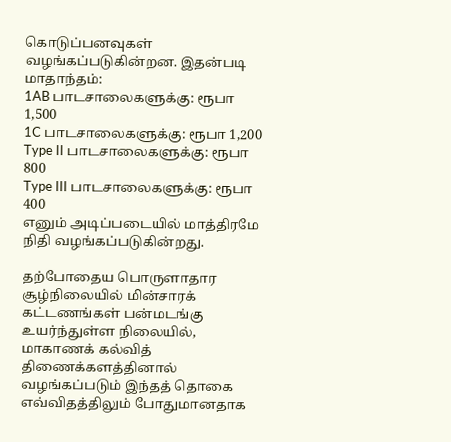கொடுப்பனவுகள் வழங்கப்படுகின்றன. இதன்படி மாதாந்தம்:
1AB பாடசாலைகளுக்கு: ரூபா 1,500
1C பாடசாலைகளுக்கு: ரூபா 1,200
Type II பாடசாலைகளுக்கு: ரூபா 800
Type III பாடசாலைகளுக்கு: ரூபா 400
எனும் அடிப்படையில் மாத்திரமே நிதி வழங்கப்படுகின்றது.

தற்போதைய பொருளாதார சூழ்நிலையில் மின்சாரக் கட்டணங்கள் பன்மடங்கு உயர்ந்துள்ள நிலையில், மாகாணக் கல்வித் திணைக்களத்தினால் வழங்கப்படும் இந்தத் தொகை எவ்விதத்திலும் போதுமானதாக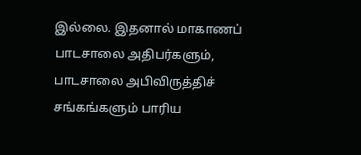இல்லை. இதனால் மாகாணப் பாடசாலை அதிபர்களும், பாடசாலை அபிவிருத்திச் சங்கங்களும் பாரிய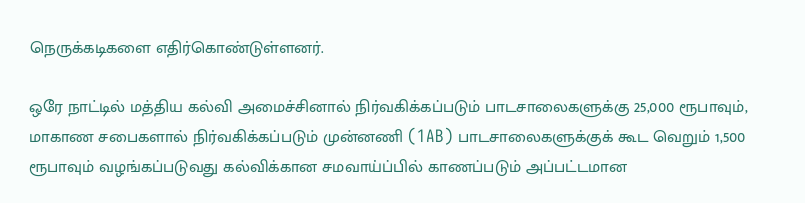நெருக்கடிகளை எதிர்கொண்டுள்ளனர்.

ஒரே நாட்டில் மத்திய கல்வி அமைச்சினால் நிர்வகிக்கப்படும் பாடசாலைகளுக்கு 25,000 ரூபாவும், மாகாண சபைகளால் நிர்வகிக்கப்படும் முன்னணி (1AB) பாடசாலைகளுக்குக் கூட வெறும் 1,500 ரூபாவும் வழங்கப்படுவது கல்விக்கான சமவாய்ப்பில் காணப்படும் அப்பட்டமான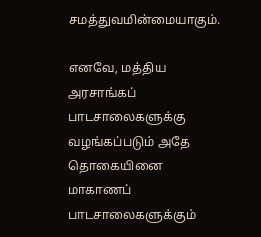சமத்துவமின்மையாகும்.

எனவே, மத்திய அரசாங்கப் பாடசாலைகளுக்கு வழங்கப்படும் அதே தொகையினை மாகாணப் பாடசாலைகளுக்கும்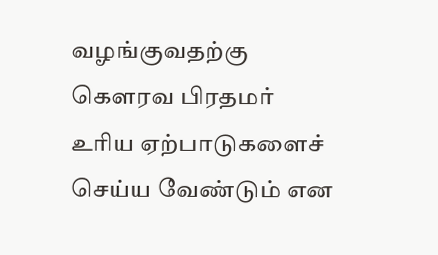வழங்குவதற்கு கௌரவ பிரதமர் உரிய ஏற்பாடுகளைச் செய்ய வேண்டும் என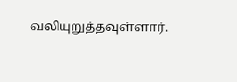வலியுறுத்தவுள்ளார்.